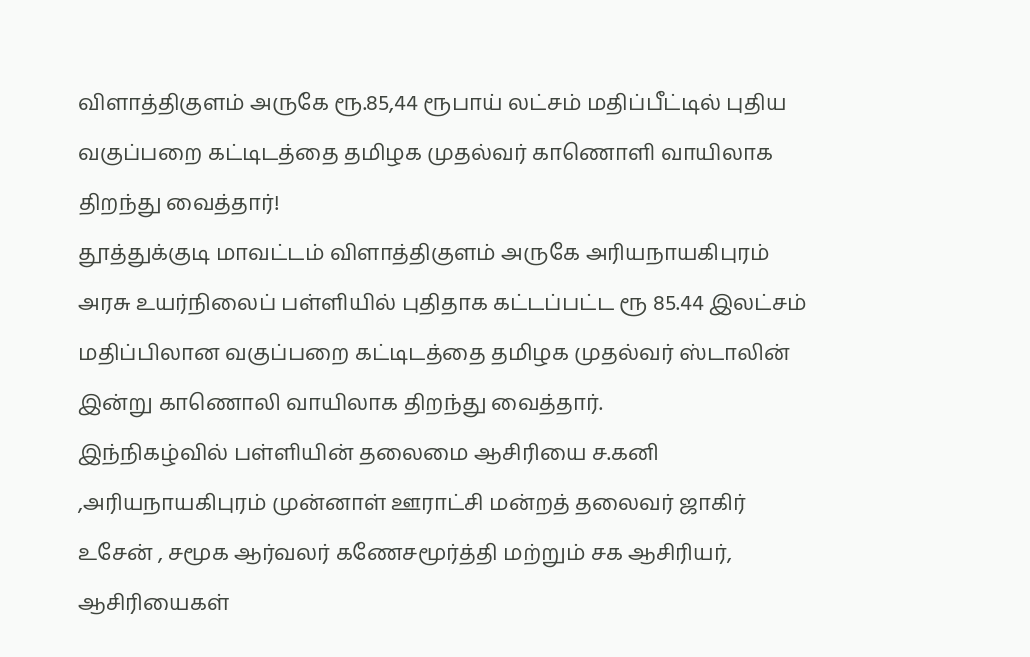விளாத்திகுளம் அருகே ரூ.85,44 ரூபாய் லட்சம் மதிப்பீட்டில் புதிய வகுப்பறை கட்டிடத்தை தமிழக முதல்வர் காணொளி வாயிலாக திறந்து வைத்தார்!
தூத்துக்குடி மாவட்டம் விளாத்திகுளம் அருகே அரியநாயகிபுரம் அரசு உயர்நிலைப் பள்ளியில் புதிதாக கட்டப்பட்ட ரூ 85.44 இலட்சம் மதிப்பிலான வகுப்பறை கட்டிடத்தை தமிழக முதல்வர் ஸ்டாலின் இன்று காணொலி வாயிலாக திறந்து வைத்தார்.
இந்நிகழ்வில் பள்ளியின் தலைமை ஆசிரியை ச.கனி ,அரியநாயகிபுரம் முன்னாள் ஊராட்சி மன்றத் தலைவர் ஜாகிர் உசேன் , சமூக ஆர்வலர் கணேசமூர்த்தி மற்றும் சக ஆசிரியர், ஆசிரியைகள்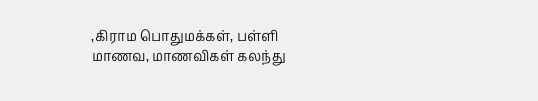,கிராம பொதுமக்கள், பள்ளி மாணவ, மாணவிகள் கலந்து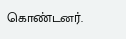கொண்டனர்.